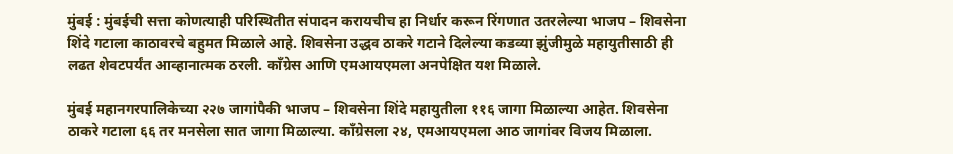मुंबई : मुंबईची सत्ता कोणत्याही परिस्थितीत संपादन करायचीच हा निर्धार करून रिंगणात उतरलेल्या भाजप – शिवसेना शिंदे गटाला काठावरचे बहुमत मिळाले आहे. शिवसेना उद्धव ठाकरे गटाने दिलेल्या कडव्या झुंजीमुळे महायुतीसाठी ही लढत शेवटपर्यंत आव्हानात्मक ठरली. काँग्रेस आणि एमआयएमला अनपेक्षित यश मिळाले.

मुंबई महानगरपालिकेच्या २२७ जागांपैकी भाजप – शिवसेना शिंदे महायुतीला ११६ जागा मिळाल्या आहेत. शिवसेना ठाकरे गटाला ६६ तर मनसेला सात जागा मिळाल्या. काँग्रेसला २४, एमआयएमला आठ जागांवर विजय मिळाला.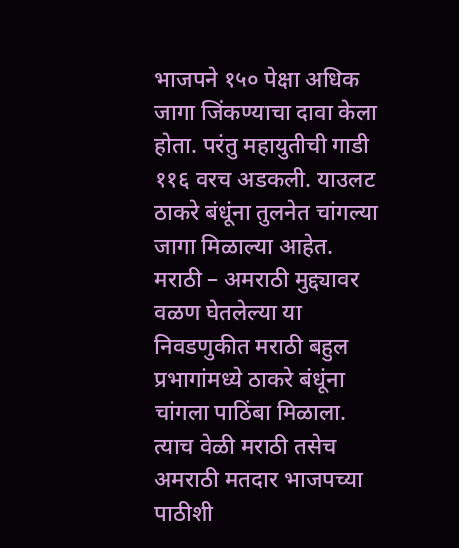भाजपने १५० पेक्षा अधिक जागा जिंकण्याचा दावा केला होता. परंतु महायुतीची गाडी ११६ वरच अडकली. याउलट ठाकरे बंधूंना तुलनेत चांगल्या जागा मिळाल्या आहेत. मराठी – अमराठी मुद्द्यावर वळण घेतलेल्या या निवडणुकीत मराठी बहुल प्रभागांमध्ये ठाकरे बंधूंना चांगला पाठिंबा मिळाला. त्याच वेळी मराठी तसेच अमराठी मतदार भाजपच्या पाठीशी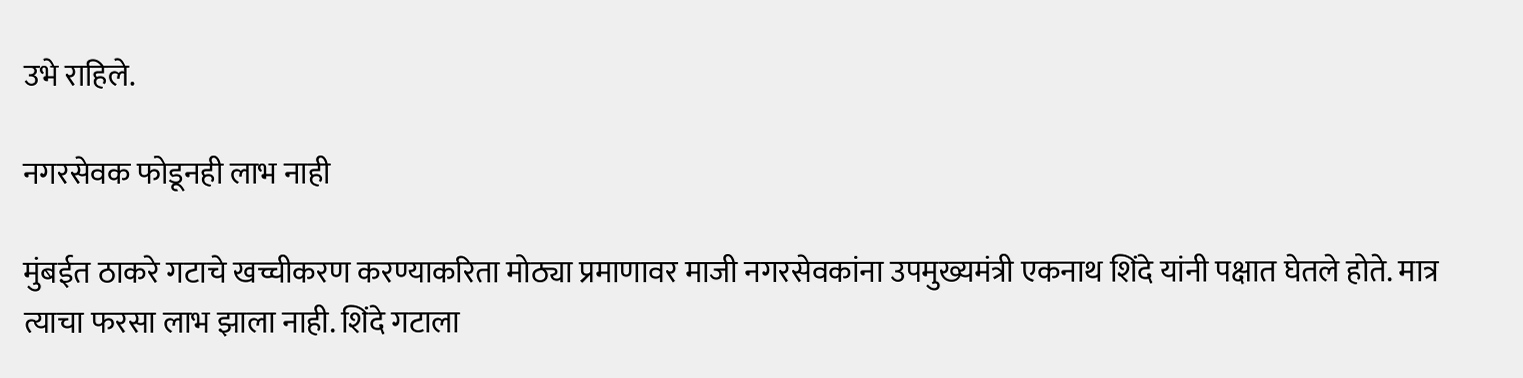उभे राहिले.

नगरसेवक फोडूनही लाभ नाही

मुंबईत ठाकरे गटाचे खच्चीकरण करण्याकरिता मोठ्या प्रमाणावर माजी नगरसेवकांना उपमुख्यमंत्री एकनाथ शिंदे यांनी पक्षात घेतले होते. मात्र त्याचा फरसा लाभ झाला नाही. शिंदे गटाला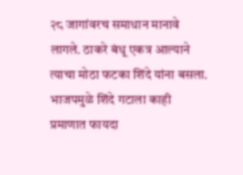२८ जागांवरच समाधान मानावे लागले. ठाकरे बंधू एकत्र आल्याने त्याचा मोठा फटका शिंदे यांना बसला. भाजपमुळे शिंदे गटाला काही प्रमाणात फायदा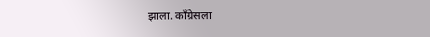झाला. काँग्रेसला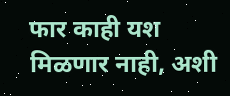फार काही यश मिळणार नाही, अशी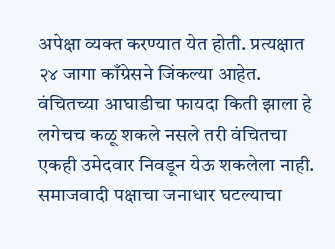अपेक्षा व्यक्त करण्यात येत होती. प्रत्यक्षात २४ जागा काँग्रेसने जिंकल्या आहेत. वंचितच्या आघाडीचा फायदा किती झाला हे लगेचच कळू शकले नसले तरी वंचितचा एकही उमेदवार निवडून येऊ शकलेला नाही. समाजवादी पक्षाचा जनाधार घटल्याचा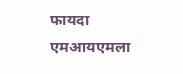फायदा एमआयएमला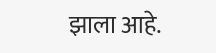झाला आहे.